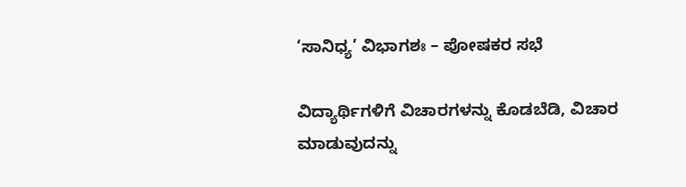‘ಸಾನಿಧ್ಯ’ ವಿಭಾಗಶಃ – ಪೋಷಕರ ಸಭೆ

ವಿದ್ಯಾರ್ಥಿಗಳಿಗೆ ವಿಚಾರಗಳನ್ನು ಕೊಡಬೆಡಿ, ವಿಚಾರ ಮಾಡುವುದನ್ನು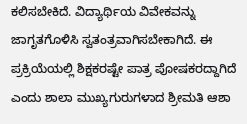ಕಲಿಸಬೇಕಿದೆ. ವಿದ್ಯಾರ್ಥಿಯ ವಿವೇಕವನ್ನು ಜಾಗೃತಗೊಳಿಸಿ ಸ್ವತಂತ್ರವಾಗಿಸಬೇಕಾಗಿದೆ. ಈ ಪ್ರಕ್ರಿಯೆಯಲ್ಲಿ ಶಿಕ್ಷಕರಷ್ಟೇ ಪಾತ್ರ ಪೋಷಕರದ್ದಾಗಿದೆ ಎಂದು ಶಾಲಾ ಮುಖ್ಯಗುರುಗಳಾದ ಶ್ರೀಮತಿ ಆಶಾ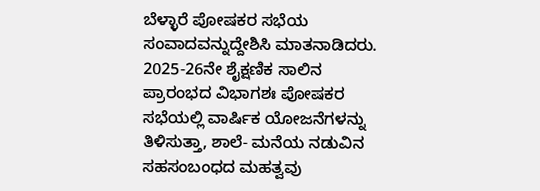ಬೆಳ್ಳಾರೆ ಪೋಷಕರ ಸಭೆಯ ಸಂವಾದವನ್ನುದ್ದೇಶಿಸಿ ಮಾತನಾಡಿದರು. 2025-26ನೇ ಶೈಕ್ಷಣಿಕ ಸಾಲಿನ ಪ್ರಾರಂಭದ ವಿಭಾಗಶಃ ಪೋಷಕರ ಸಭೆಯಲ್ಲಿ ವಾರ್ಷಿಕ ಯೋಜನೆಗಳನ್ನು ತಿಳಿಸುತ್ತಾ, ಶಾಲೆ- ಮನೆಯ ನಡುವಿನ ಸಹಸಂಬಂಧದ ಮಹತ್ವವು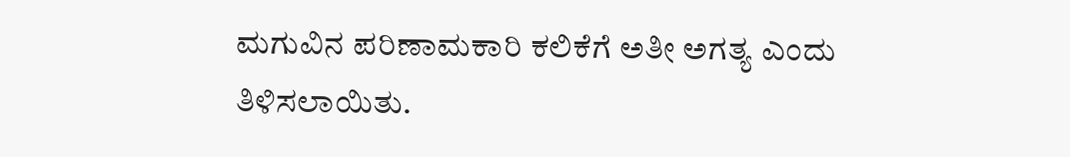ಮಗುವಿನ ಪರಿಣಾಮಕಾರಿ ಕಲಿಕೆಗೆ ಅತೀ ಅಗತ್ಯ ಎಂದು ತಿಳಿಸಲಾಯಿತು.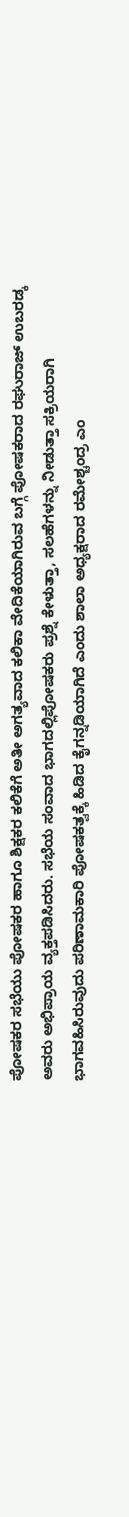ಪೋಷಕರ ಸಭೆಯು ಪೋಷಕರ ಹಾಗೂ ಶಿಕ್ಷಕರ ಕಲಿಕೆಗೆ ಅತೀ ಅಗತ್ಯವಾದ ಕಲಿಕಾ ವೇದಿಕೆಯಾಗಿರುವ ಬಗ್ಗೆ ಪೋಷಕರಾದ ರಘುರಾಜ್ ಉಬರಡ್ಕ ಅವರು ಅಭಿಪ್ರಾಯ ವ್ಯಕ್ತಪಡಿಸಿದರು. ಸಭೆಯ ಸಂವಾದ ಭಾಗದಲ್ಲಿಪೋಷಕರು ಪ್ರಶ್ನೆ ಕೇಳುತ್ತಾ, ಸಲಹೆಗಳನ್ನು ನೀಡುತ್ತಾ ಸಕ್ರಿಯರಾಗಿ ಭಾಗವಹಿಸಿರುವುದು ಪರಿಣಾಮಕಾರಿ ಪೋಷಕತ್ವಕ್ಕೆ ಹಿಡಿದ ಕೈಗನ್ನಡಿಯಾಗಿದೆ ಎಂದು ಶಾಲಾ ಅಧ್ಯಕ್ಷರಾದ ರಮೇಶ್ಚಂದ್ರ ಎಂ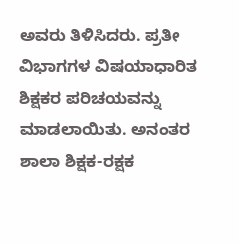ಅವರು ತಿಳಿಸಿದರು. ಪ್ರತೀ ವಿಭಾಗಗಳ ವಿಷಯಾಧಾರಿತ ಶಿಕ್ಷಕರ ಪರಿಚಯವನ್ನು ಮಾಡಲಾಯಿತು. ಅನಂತರ ಶಾಲಾ ಶಿಕ್ಷಕ-ರಕ್ಷಕ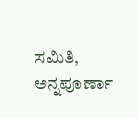ಸಮಿತಿ, ಅನ್ನಪೂರ್ಣಾ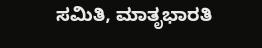ಸಮಿತಿ, ಮಾತೃಭಾರತಿ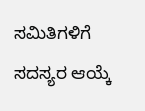ಸಮಿತಿಗಳಿಗೆ ಸದಸ್ಯರ ಆಯ್ಕೆ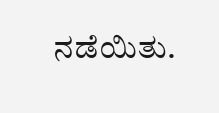ನಡೆಯಿತು.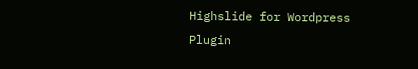Highslide for Wordpress Plugin